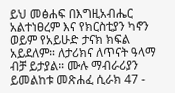ይህ መፅሐፍ በእግዚአብሔር አልተነፀረም እና የክርስቲያን ካኖን ወይም የአይሁድ ታናክ ክፍል አይደለም። ለታሪክና ለጥናት ዓላማ ብቻ ይታያል። ሙሉ ማብራሪያን ይመልከቱ መጽሐፈ ሲራክ 47 -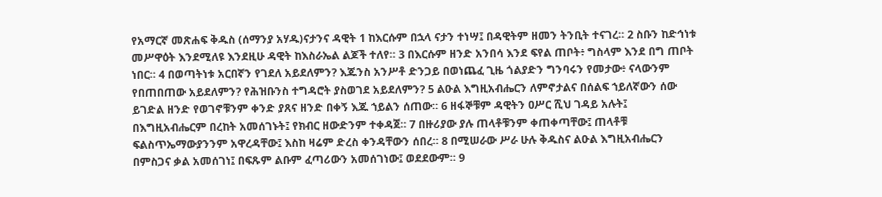የአማርኛ መጽሐፍ ቅዱስ (ሰማንያ አሃዱ)ናታንና ዳዊት 1 ከእርሱም በኋላ ናታን ተነሣ፤ በዳዊትም ዘመን ትንቢት ተናገረ። 2 ስቡን ከድኅነቱ መሥዋዕት እንደሚለዩ እንደዚሁ ዳዊት ከእስራኤል ልጆች ተለየ። 3 በእርሱም ዘንድ አንበሳ እንደ ፍየል ጠቦት፥ ግስላም እንደ በግ ጠቦት ነበር። 4 በወጣትነቱ አርበኛን የገደለ አይደለምን? እጁንስ አንሥቶ ድንጋይ በወነጨፈ ጊዜ ጎልያድን ግንባሩን የመታው፥ ናላውንም የበጠበጠው አይደለምን? የሕዝቡንስ ተግዳሮት ያስወገደ አይደለምን? 5 ልዑል እግዚአብሔርን ለምኖታልና በሰልፍ ኀይለኛውን ሰው ይገድል ዘንድ የወገኖቹንም ቀንድ ያጸና ዘንድ በቀኝ እጁ ኀይልን ሰጠው። 6 ዘፋኞቹም ዳዊትን ዐሥር ሺህ ገዳይ አሉት፤ በእግዚአብሔርም በረከት አመሰገኑት፤ የክብር ዘውድንም ተቀዳጀ። 7 በዙሪያው ያሉ ጠላቶቹንም ቀጠቀጣቸው፤ ጠላቶቹ ፍልስጥኤማውያንንም አዋረዳቸው፤ እስከ ዛሬም ድረስ ቀንዳቸውን ሰበረ። 8 በሚሠራው ሥራ ሁሉ ቅዱስና ልዑል እግዚአብሔርን በምስጋና ቃል አመሰገነ፤ በፍጹም ልቡም ፈጣሪውን አመሰገነው፤ ወደደውም። 9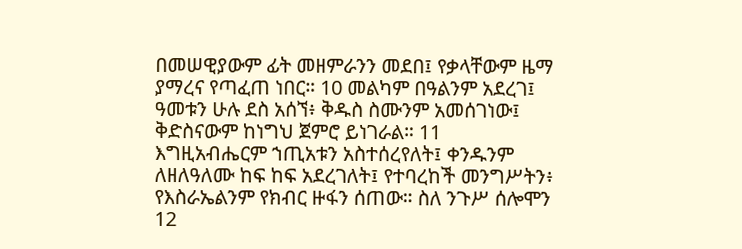በመሠዊያውም ፊት መዘምራንን መደበ፤ የቃላቸውም ዜማ ያማረና የጣፈጠ ነበር። 10 መልካም በዓልንም አደረገ፤ ዓመቱን ሁሉ ደስ አሰኘ፥ ቅዱስ ስሙንም አመሰገነው፤ ቅድስናውም ከነግህ ጀምሮ ይነገራል። 11 እግዚአብሔርም ኀጢአቱን አስተሰረየለት፤ ቀንዱንም ለዘለዓለሙ ከፍ ከፍ አደረገለት፤ የተባረከች መንግሥትን፥ የእስራኤልንም የክብር ዙፋን ሰጠው። ስለ ንጉሥ ሰሎሞን 12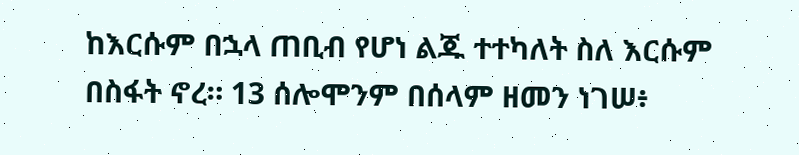ከእርሱም በኋላ ጠቢብ የሆነ ልጁ ተተካለት ስለ እርሱም በስፋት ኖረ። 13 ሰሎሞንም በሰላም ዘመን ነገሠ፥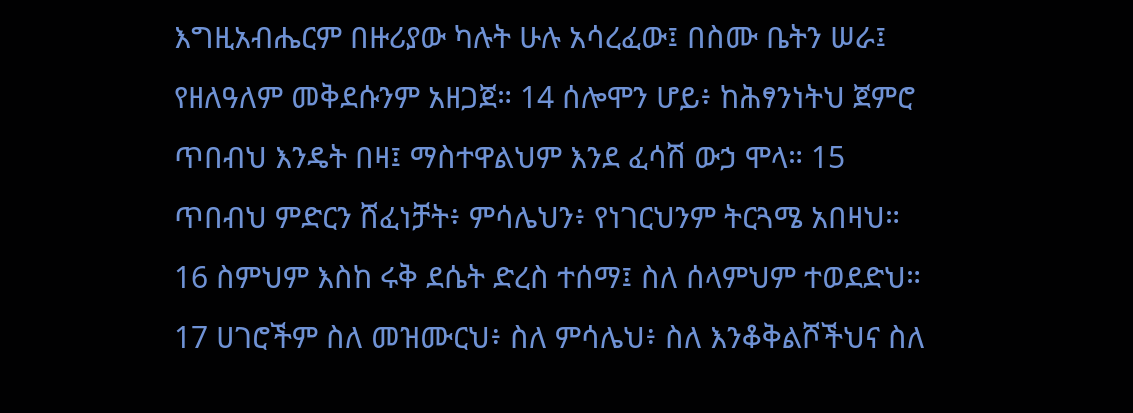እግዚአብሔርም በዙሪያው ካሉት ሁሉ አሳረፈው፤ በስሙ ቤትን ሠራ፤ የዘለዓለም መቅደሱንም አዘጋጀ። 14 ሰሎሞን ሆይ፥ ከሕፃንነትህ ጀምሮ ጥበብህ እንዴት በዛ፤ ማስተዋልህም እንደ ፈሳሽ ውኃ ሞላ። 15 ጥበብህ ምድርን ሸፈነቻት፥ ምሳሌህን፥ የነገርህንም ትርጓሜ አበዛህ። 16 ስምህም እስከ ሩቅ ደሴት ድረስ ተሰማ፤ ስለ ሰላምህም ተወደድህ። 17 ሀገሮችም ስለ መዝሙርህ፥ ስለ ምሳሌህ፥ ስለ እንቆቅልሾችህና ስለ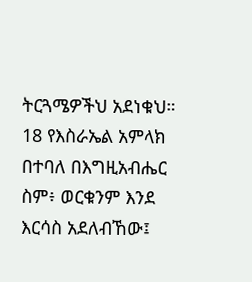ትርጓሜዎችህ አደነቁህ። 18 የእስራኤል አምላክ በተባለ በእግዚአብሔር ስም፥ ወርቁንም እንደ እርሳስ አደለብኸው፤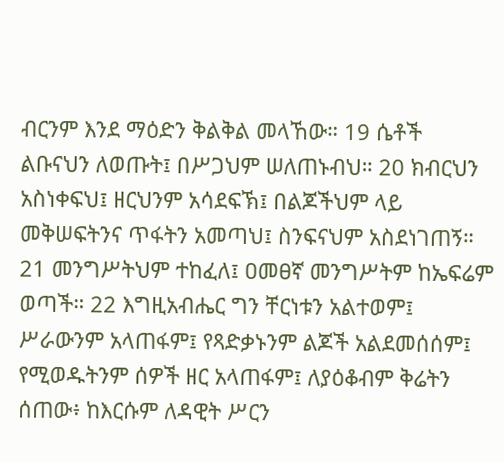ብርንም እንደ ማዕድን ቅልቅል መላኸው። 19 ሴቶች ልቡናህን ለወጡት፤ በሥጋህም ሠለጠኑብህ። 20 ክብርህን አስነቀፍህ፤ ዘርህንም አሳደፍኽ፤ በልጆችህም ላይ መቅሠፍትንና ጥፋትን አመጣህ፤ ስንፍናህም አስደነገጠኝ። 21 መንግሥትህም ተከፈለ፤ ዐመፀኛ መንግሥትም ከኤፍሬም ወጣች። 22 እግዚአብሔር ግን ቸርነቱን አልተወም፤ ሥራውንም አላጠፋም፤ የጻድቃኑንም ልጆች አልደመሰሰም፤ የሚወዱትንም ሰዎች ዘር አላጠፋም፤ ለያዕቆብም ቅሬትን ሰጠው፥ ከእርሱም ለዳዊት ሥርን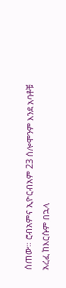ሰጠው። ሮብአምና ኢዮርብአም 23 ሰሎሞንም እንደ አባቶቹ አረፈ ከእርሱም በኋላ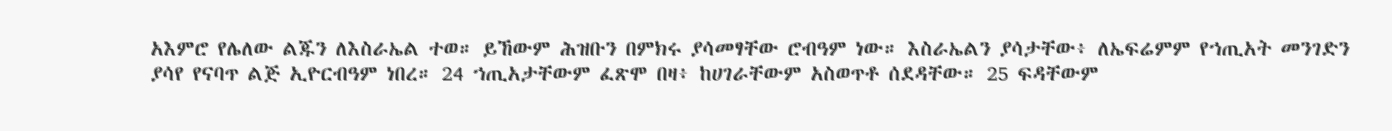አእምሮ የሌለው ልጁን ለእስራኤል ተወ። ይኸውም ሕዝቡን በምክሩ ያሳመፃቸው ሮብዓም ነው። እስራኤልን ያሳታቸው፥ ለኤፍሬምም የኀጢአት መንገድን ያሳየ የናባጥ ልጅ ኢዮርብዓም ነበረ። 24 ኀጢአታቸውም ፈጽሞ በዛ፥ ከሀገራቸውም አስወጥቶ ሰደዳቸው። 25 ፍዳቸውም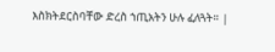እስክትደርስባቸው ድረስ ኀጢአትን ሁሉ ፈለጓት። |